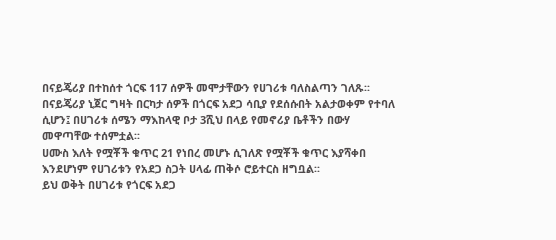በናይጄሪያ በተከሰተ ጎርፍ 117 ሰዎች መሞታቸውን የሀገሪቱ ባለስልጣን ገለጹ፡፡
በናይጄሪያ ኒጀር ግዛት በርካታ ሰዎች በጎርፍ አደጋ ሳቢያ የደሰሱበት አልታወቀም የተባለ ሲሆን፤ በሀገሪቱ ሰሜን ማእከላዊ ቦታ 3ሺህ በላይ የመኖሪያ ቤቶችን በውሃ መዋጣቸው ተሰምቷል፡፡
ሀሙስ እለት የሟቾች ቁጥር 21 የነበረ መሆኑ ሲገለጽ የሟቾች ቁጥር እያሻቀበ እንደሆነም የሀገሪቱን የአደጋ ስጋት ሀላፊ ጠቅሶ ሮይተርስ ዘግቧል፡፡
ይህ ወቅት በሀገሪቱ የጎርፍ አደጋ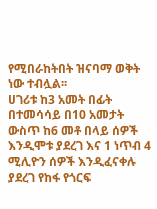የሚበራከትበት ዝናባማ ወቅት ነው ተብሏል፡፡
ሀገሪቱ ከ3 አመት በፊት በተመሳሳይ በ10 አመታት ውስጥ ከ6 መቶ በላይ ሰዎች እንዲሞቱ ያደረገ እና 1 ነጥብ 4 ሚሊዮን ሰዎች እንዲፈናቀሉ ያደረገ የከፋ የጎርፍ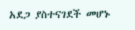አደጋ ያስተናገደች መሆኑ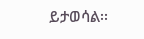ይታወሳል፡፡